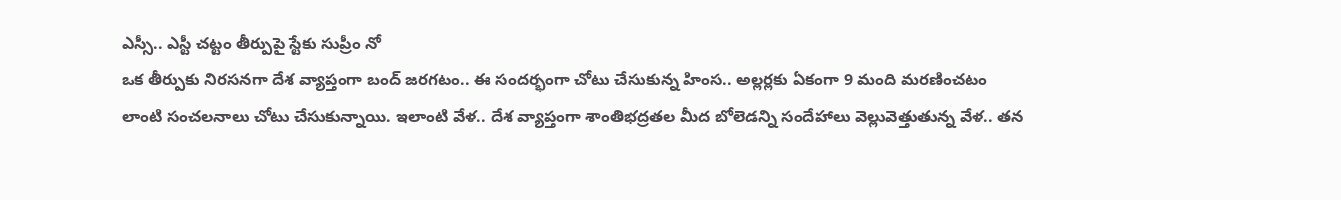ఎస్సీ.. ఎస్టీ చట్టం తీర్పుపై స్టేకు సుప్రీం నో
ఒక తీర్పుకు నిరసనగా దేశ వ్యాప్తంగా బంద్ జరగటం.. ఈ సందర్భంగా చోటు చేసుకున్న హింస.. అల్లర్లకు ఏకంగా 9 మంది మరణించటం లాంటి సంచలనాలు చోటు చేసుకున్నాయి. ఇలాంటి వేళ.. దేశ వ్యాప్తంగా శాంతిభద్రతల మీద బోలెడన్ని సందేహాలు వెల్లువెత్తుతున్న వేళ.. తన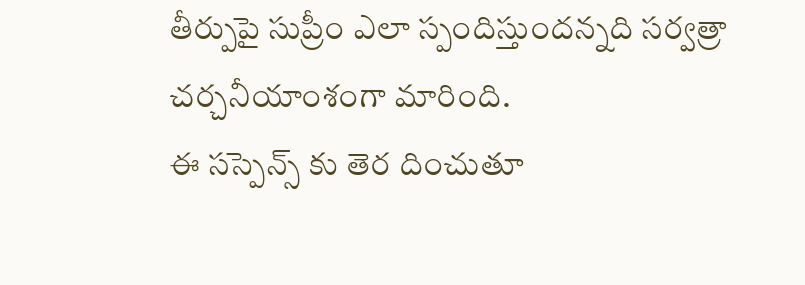తీర్పుపై సుప్రీం ఎలా స్పందిస్తుందన్నది సర్వత్రా చర్చనీయాంశంగా మారింది.
ఈ సస్పెన్స్ కు తెర దించుతూ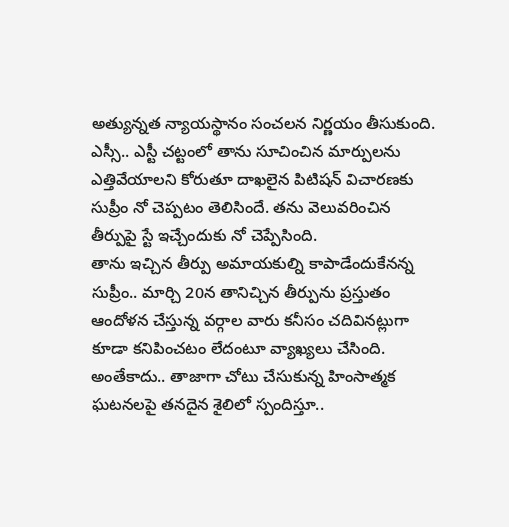అత్యున్నత న్యాయస్థానం సంచలన నిర్ణయం తీసుకుంది. ఎస్సీ.. ఎస్టీ చట్టంలో తాను సూచించిన మార్పులను ఎత్తివేయాలని కోరుతూ దాఖలైన పిటిషన్ విచారణకు సుప్రీం నో చెప్పటం తెలిసిందే. తను వెలువరించిన తీర్పుపై స్టే ఇచ్చేందుకు నో చెప్పేసింది.
తాను ఇచ్చిన తీర్పు అమాయకుల్ని కాపాడేందుకేనన్న సుప్రీం.. మార్చి 20న తానిచ్చిన తీర్పును ప్రస్తుతం ఆందోళన చేస్తున్న వర్గాల వారు కనీసం చదివినట్లుగా కూడా కనిపించటం లేదంటూ వ్యాఖ్యలు చేసింది. అంతేకాదు.. తాజాగా చోటు చేసుకున్న హింసాత్మక ఘటనలపై తనదైన శైలిలో స్పందిస్తూ..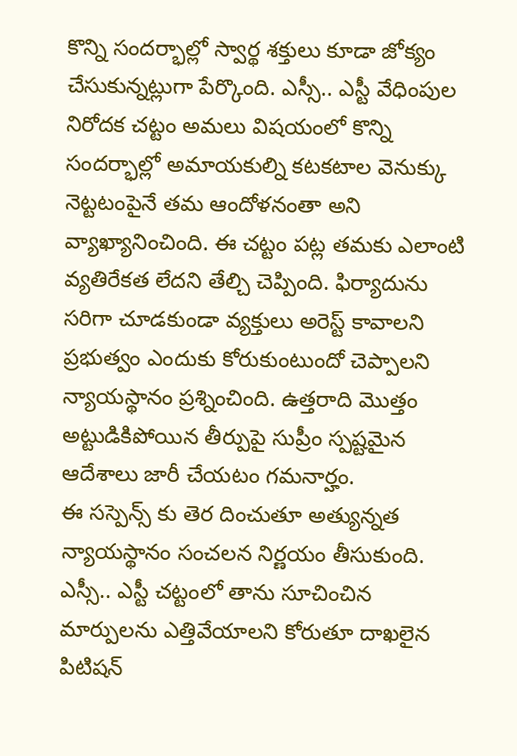కొన్ని సందర్భాల్లో స్వార్థ శక్తులు కూడా జోక్యం చేసుకున్నట్లుగా పేర్కొంది. ఎస్సీ.. ఎస్టీ వేధింపుల నిరోదక చట్టం అమలు విషయంలో కొన్ని సందర్భాల్లో అమాయకుల్ని కటకటాల వెనుక్కు నెట్టటంపైనే తమ ఆందోళనంతా అని వ్యాఖ్యానించింది. ఈ చట్టం పట్ల తమకు ఎలాంటి వ్యతిరేకత లేదని తేల్చి చెప్పింది. ఫిర్యాదును సరిగా చూడకుండా వ్యక్తులు అరెస్ట్ కావాలని ప్రభుత్వం ఎందుకు కోరుకుంటుందో చెప్పాలని న్యాయస్థానం ప్రశ్నించింది. ఉత్తరాది మొత్తం అట్టుడికిపోయిన తీర్పుపై సుప్రీం స్పష్టమైన ఆదేశాలు జారీ చేయటం గమనార్హం.
ఈ సస్పెన్స్ కు తెర దించుతూ అత్యున్నత న్యాయస్థానం సంచలన నిర్ణయం తీసుకుంది. ఎస్సీ.. ఎస్టీ చట్టంలో తాను సూచించిన మార్పులను ఎత్తివేయాలని కోరుతూ దాఖలైన పిటిషన్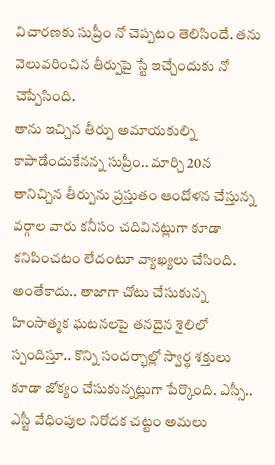విచారణకు సుప్రీం నో చెప్పటం తెలిసిందే. తను వెలువరించిన తీర్పుపై స్టే ఇచ్చేందుకు నో చెప్పేసింది.
తాను ఇచ్చిన తీర్పు అమాయకుల్ని కాపాడేందుకేనన్న సుప్రీం.. మార్చి 20న తానిచ్చిన తీర్పును ప్రస్తుతం ఆందోళన చేస్తున్న వర్గాల వారు కనీసం చదివినట్లుగా కూడా కనిపించటం లేదంటూ వ్యాఖ్యలు చేసింది. అంతేకాదు.. తాజాగా చోటు చేసుకున్న హింసాత్మక ఘటనలపై తనదైన శైలిలో స్పందిస్తూ.. కొన్ని సందర్భాల్లో స్వార్థ శక్తులు కూడా జోక్యం చేసుకున్నట్లుగా పేర్కొంది. ఎస్సీ.. ఎస్టీ వేధింపుల నిరోదక చట్టం అమలు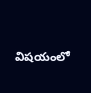విషయంలో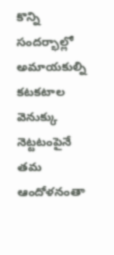కొన్ని సందర్భాల్లో అమాయకుల్ని కటకటాల వెనుక్కు నెట్టటంపైనే తమ ఆందోళనంతా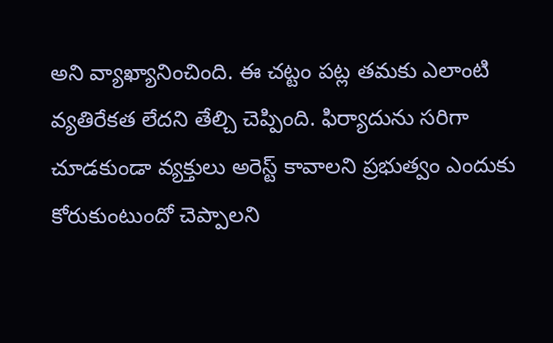అని వ్యాఖ్యానించింది. ఈ చట్టం పట్ల తమకు ఎలాంటి వ్యతిరేకత లేదని తేల్చి చెప్పింది. ఫిర్యాదును సరిగా చూడకుండా వ్యక్తులు అరెస్ట్ కావాలని ప్రభుత్వం ఎందుకు కోరుకుంటుందో చెప్పాలని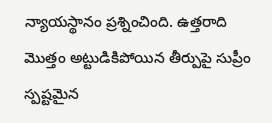న్యాయస్థానం ప్రశ్నించింది. ఉత్తరాది మొత్తం అట్టుడికిపోయిన తీర్పుపై సుప్రీం స్పష్టమైన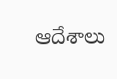ఆదేశాలు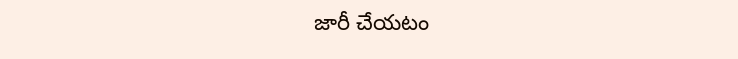జారీ చేయటం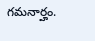గమనార్హం.